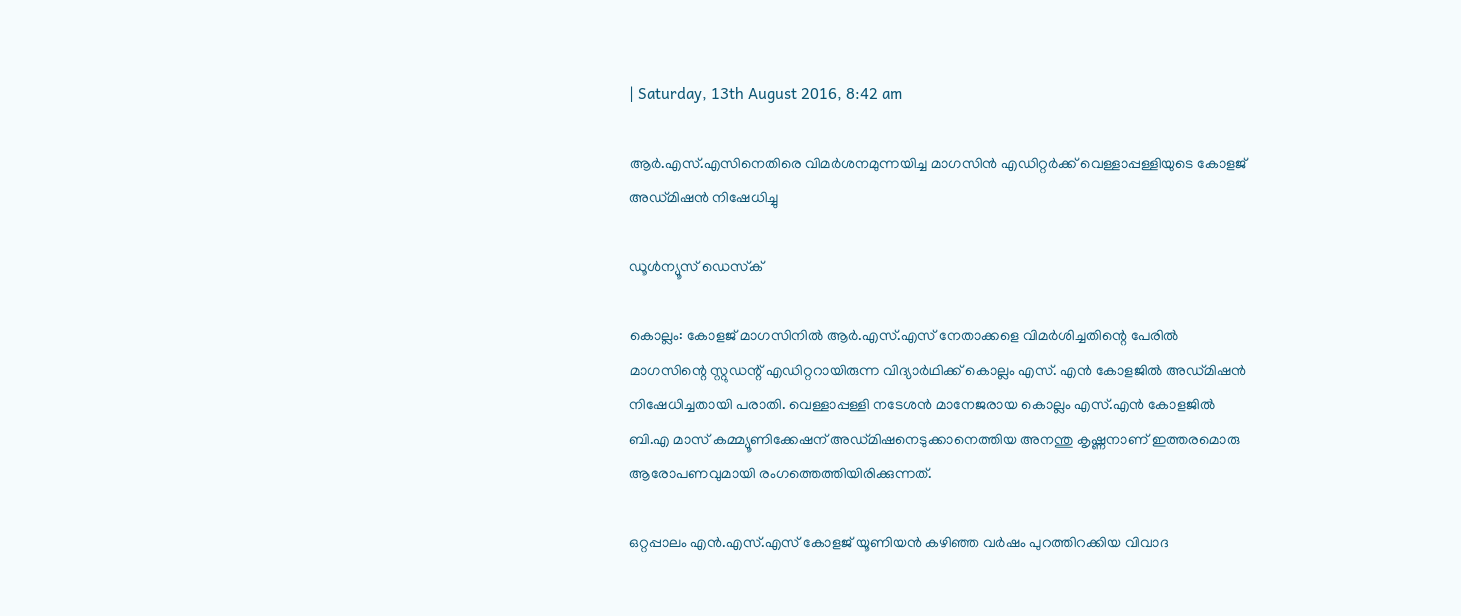| Saturday, 13th August 2016, 8:42 am

ആര്‍.എസ്.എസിനെതിരെ വിമര്‍ശനമുന്നയിച്ച മാഗസിന്‍ എഡിറ്റര്‍ക്ക് വെള്ളാപ്പള്ളിയുടെ കോളജ് അഡ്മിഷന്‍ നിഷേധിച്ചു

ഡൂള്‍ന്യൂസ് ഡെസ്‌ക്

കൊല്ലം: കോളജ് മാഗസിനില്‍ ആര്‍.എസ്.എസ് നേതാക്കളെ വിമര്‍ശിച്ചതിന്റെ പേരില്‍ മാഗസിന്റെ സ്റ്റുഡന്റ് എഡിറ്ററായിരുന്ന വിദ്യാര്‍ഥിക്ക് കൊല്ലം എസ്. എന്‍ കോളജില്‍ അഡ്മിഷന്‍ നിഷേധിച്ചതായി പരാതി. വെള്ളാപ്പള്ളി നടേശന്‍ മാനേജരായ കൊല്ലം എസ്.എന്‍ കോളജില്‍ ബി.എ മാസ് കമ്മ്യൂണിക്കേഷന് അഡ്മിഷനെടുക്കാനെത്തിയ അനന്തു കൃഷ്ണനാണ് ഇത്തരമൊരു ആരോപണവുമായി രംഗത്തെത്തിയിരിക്കുന്നത്.

ഒറ്റപ്പാലം എന്‍.എസ്.എസ് കോളജ് യൂണിയന്‍ കഴിഞ്ഞ വര്‍ഷം പുറത്തിറക്കിയ വിവാദ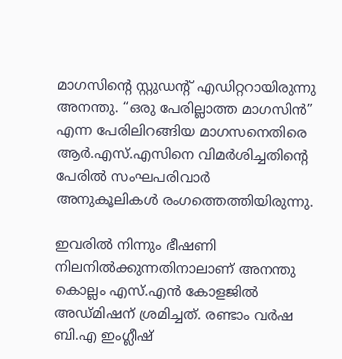മാഗസിന്റെ സ്റ്റുഡന്റ് എഡിറ്ററായിരുന്നു അനന്തു. “ഒരു പേരില്ലാത്ത മാഗസിന്‍” എന്ന പേരിലിറങ്ങിയ മാഗസനെതിരെ ആര്‍.എസ്.എസിനെ വിമര്‍ശിച്ചതിന്റെ പേരില്‍ സംഘപരിവാര്‍ അനുകൂലികള്‍ രംഗത്തെത്തിയിരുന്നു.

ഇവരില്‍ നിന്നും ഭീഷണി നിലനില്‍ക്കുന്നതിനാലാണ് അനന്തു കൊല്ലം എസ്.എന്‍ കോളജില്‍ അഡ്മിഷന് ശ്രമിച്ചത്. രണ്ടാം വര്‍ഷ ബി.എ ഇംഗ്ലീഷ്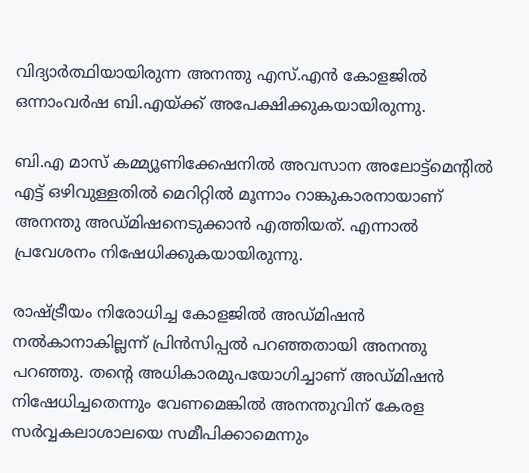വിദ്യാര്‍ത്ഥിയായിരുന്ന അനന്തു എസ്.എന്‍ കോളജില്‍ ഒന്നാംവര്‍ഷ ബി.എയ്ക്ക് അപേക്ഷിക്കുകയായിരുന്നു.

ബി.എ മാസ് കമ്മ്യൂണിക്കേഷനില്‍ അവസാന അലോട്ട്‌മെന്റില്‍ എട്ട് ഒഴിവുള്ളതില്‍ മെറിറ്റില്‍ മൂന്നാം റാങ്കുകാരനായാണ് അനന്തു അഡ്മിഷനെടുക്കാന്‍ എത്തിയത്. എന്നാല്‍ പ്രവേശനം നിഷേധിക്കുകയായിരുന്നു.

രാഷ്ട്രീയം നിരോധിച്ച കോളജില്‍ അഡ്മിഷന്‍ നല്‍കാനാകില്ലന്ന് പ്രിന്‍സിപ്പല്‍ പറഞ്ഞതായി അനന്തു പറഞ്ഞു. തന്റെ അധികാരമുപയോഗിച്ചാണ് അഡ്മിഷന്‍ നിഷേധിച്ചതെന്നും വേണമെങ്കില്‍ അനന്തുവിന് കേരള സര്‍വ്വകലാശാലയെ സമീപിക്കാമെന്നും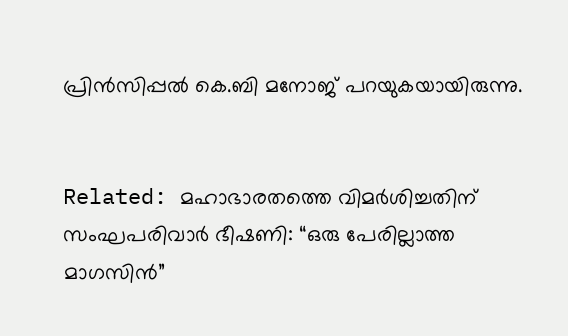പ്രിന്‍സിപ്പല്‍ കെ.ബി മനോജ് പറയുകയായിരുന്നു.


Related: മഹാഭാരതത്തെ വിമര്‍ശിച്ചതിന് സംഘപരിവാര്‍ ഭീഷണി: “ഒരു പേരില്ലാത്ത മാഗസിന്‍”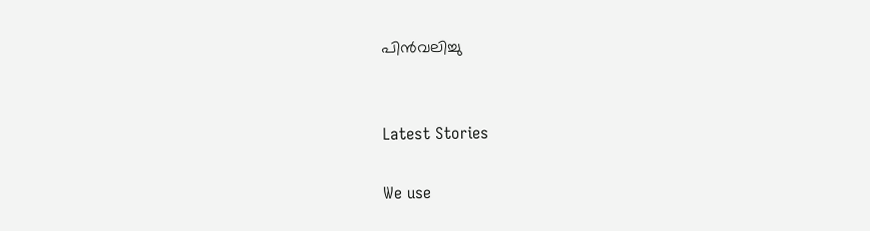പിന്‍വലിച്ചു


Latest Stories

We use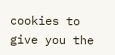cookies to give you the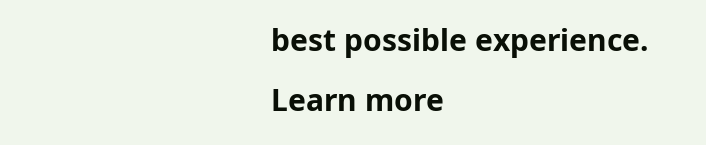best possible experience. Learn more